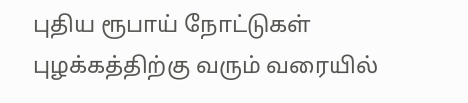புதிய ரூபாய் நோட்டுகள் புழக்கத்திற்கு வரும் வரையில்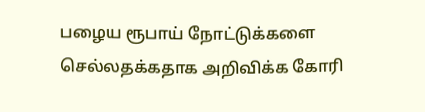பழைய ரூபாய் நோட்டுக்களை செல்லதக்கதாக அறிவிக்க கோரி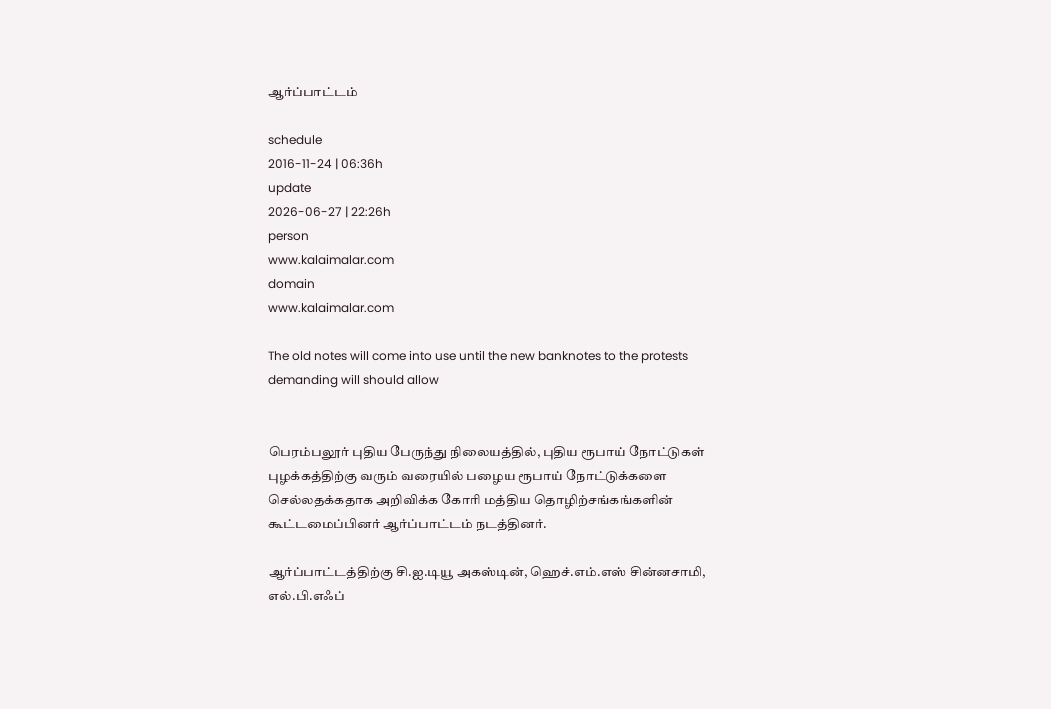ஆர்ப்பாட்டம்

schedule
2016-11-24 | 06:36h
update
2026-06-27 | 22:26h
person
www.kalaimalar.com
domain
www.kalaimalar.com

The old notes will come into use until the new banknotes to the protests demanding will should allow


பெரம்பலூர் புதிய பேருந்து நிலையத்தில், புதிய ரூபாய் நோட்டுகள் புழக்கத்திற்கு வரும் வரையில் பழைய ரூபாய் நோட்டுக்களை செல்லதக்கதாக அறிவிக்க கோரி மத்திய தொழிற்சங்கங்களின் கூட்டமைப்பினர் ஆர்ப்பாட்டம் நடத்தினர்.

ஆர்ப்பாட்டத்திற்கு சி.ஐ.டியூ அகஸ்டின், ஹெச்.எம்.எஸ் சின்னசாமி, எல்.பி.எஃப்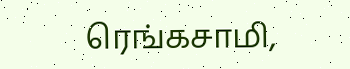ரெங்கசாமி,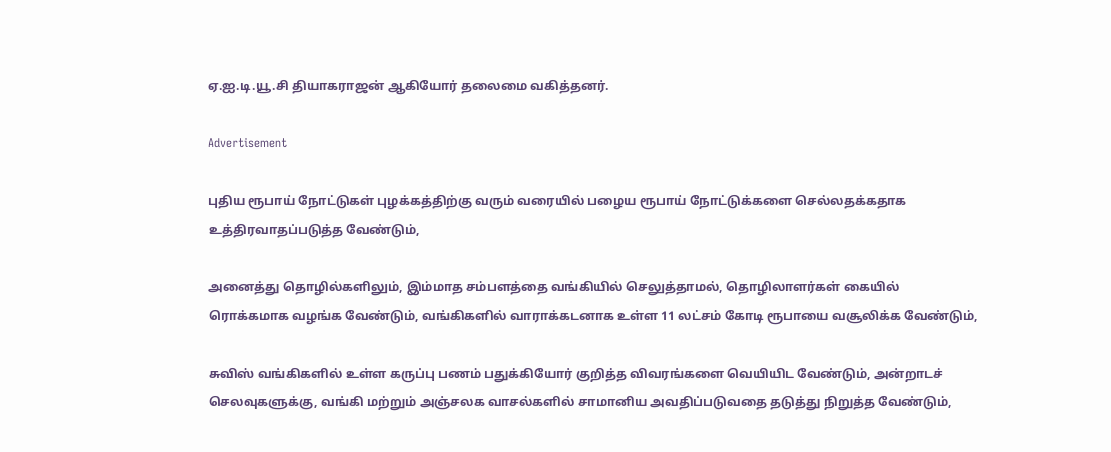ஏ.ஐ.டி.யூ.சி தியாகராஜன் ஆகியோர் தலைமை வகித்தனர்.

Advertisement

புதிய ரூபாய் நோட்டுகள் புழக்கத்திற்கு வரும் வரையில் பழைய ரூபாய் நோட்டுக்களை செல்லதக்கதாக உத்திரவாதப்படுத்த வேண்டும்,

அனைத்து தொழில்களிலும், இம்மாத சம்பளத்தை வங்கியில் செலுத்தாமல், தொழிலாளர்கள் கையில் ரொக்கமாக வழங்க வேண்டும், வங்கிகளில் வாராக்கடனாக உள்ள 11 லட்சம் கோடி ரூபாயை வசூலிக்க வேண்டும்,

சுவிஸ் வங்கிகளில் உள்ள கருப்பு பணம் பதுக்கியோர் குறித்த விவரங்களை வெயியிட வேண்டும், அன்றாடச் செலவுகளுக்கு, வங்கி மற்றும் அஞ்சலக வாசல்களில் சாமானிய அவதிப்படுவதை தடுத்து நிறுத்த வேண்டும்,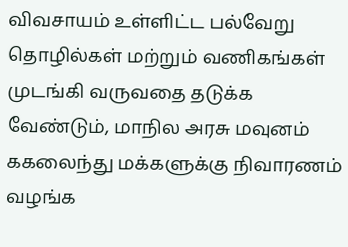விவசாயம் உள்ளிட்ட பல்வேறு தொழில்கள் மற்றும் வணிகங்கள் முடங்கி வருவதை தடுக்க வேண்டும், மாநில அரசு மவுனம் ககலைந்து மக்களுக்கு நிவாரணம் வழங்க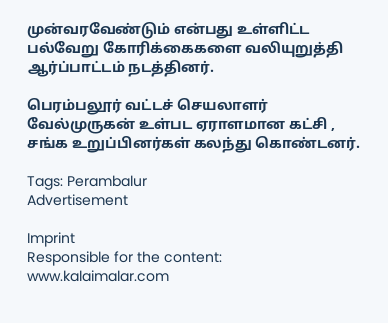முன்வரவேண்டும் என்பது உள்ளிட்ட பல்வேறு கோரிக்கைகளை வலியுறுத்தி ஆர்ப்பாட்டம் நடத்தினர்.

பெரம்பலூர் வட்டச் செயலாளர் வேல்முருகன் உள்பட ஏராளமான கட்சி , சங்க உறுப்பினர்கள் கலந்து கொண்டனர்.

Tags: Perambalur
Advertisement

Imprint
Responsible for the content:
www.kalaimalar.com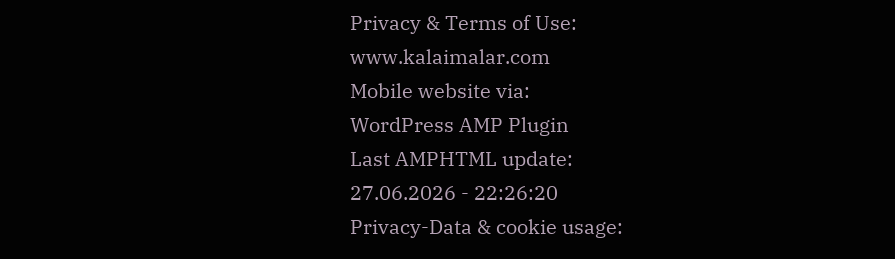Privacy & Terms of Use:
www.kalaimalar.com
Mobile website via:
WordPress AMP Plugin
Last AMPHTML update:
27.06.2026 - 22:26:20
Privacy-Data & cookie usage: